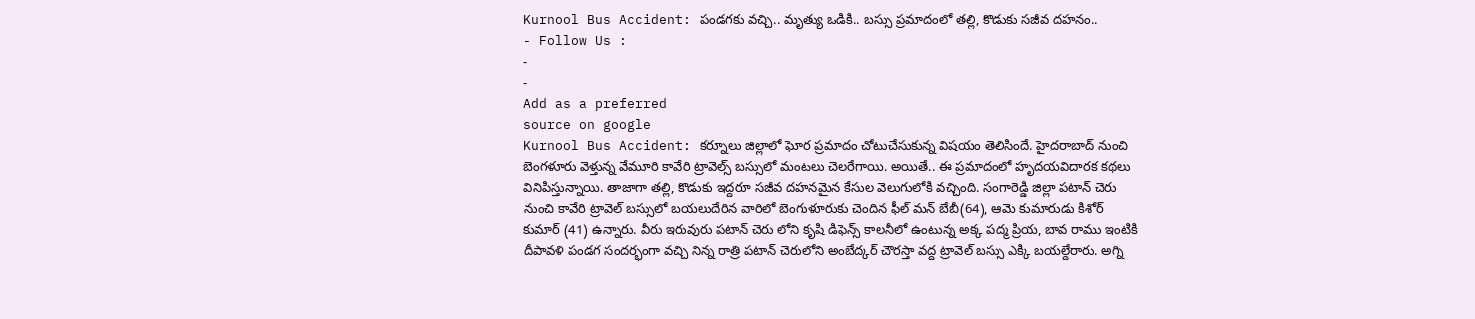Kurnool Bus Accident: పండగకు వచ్చి.. మృత్యు ఒడికి.. బస్సు ప్రమాదంలో తల్లి, కొడుకు సజీవ దహనం..
- Follow Us :
-
-
Add as a preferred
source on google
Kurnool Bus Accident: కర్నూలు జిల్లాలో ఘోర ప్రమాదం చోటుచేసుకున్న విషయం తెలిసిందే. హైదరాబాద్ నుంచి బెంగళూరు వెళ్తున్న వేమూరి కావేరి ట్రావెల్స్ బస్సులో మంటలు చెలరేగాయి. అయితే.. ఈ ప్రమాదంలో హృదయవిదారక కథలు వినిపిస్తున్నాయి. తాజాగా తల్లి, కొడుకు ఇద్దరూ సజీవ దహనమైన కేసుల వెలుగులోకి వచ్చింది. సంగారెడ్డి జిల్లా పటాన్ చెరు నుంచి కావేరి ట్రావెల్ బస్సులో బయలుదేరిన వారిలో బెంగుళూరుకు చెందిన ఫీల్ మన్ బేబీ(64), ఆమె కుమారుడు కిశోర్ కుమార్ (41) ఉన్నారు. వీరు ఇరువురు పటాన్ చెరు లోని కృషి డిఫెన్స్ కాలనీలో ఉంటున్న అక్క పద్మ ప్రియ, బావ రాము ఇంటికి దీపావళి పండగ సందర్భంగా వచ్చి నిన్న రాత్రి పటాన్ చెరులోని అంబేద్కర్ చౌరస్తా వద్ద ట్రావెల్ బస్సు ఎక్కి బయల్దేరారు. అగ్ని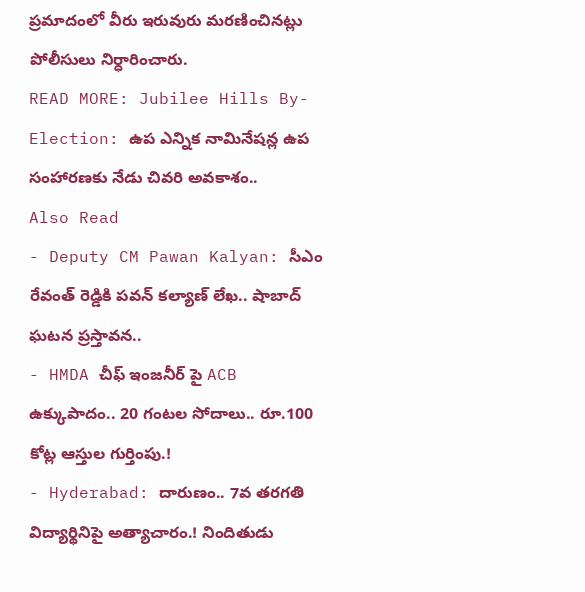ప్రమాదంలో వీరు ఇరువురు మరణించినట్లు పోలీసులు నిర్ధారించారు.
READ MORE: Jubilee Hills By-Election: ఉప ఎన్నిక నామినేషన్ల ఉప సంహారణకు నేడు చివరి అవకాశం..
Also Read
- Deputy CM Pawan Kalyan: సీఎం రేవంత్ రెడ్డికి పవన్ కల్యాణ్ లేఖ.. షాబాద్ ఘటన ప్రస్తావన..
- HMDA చీఫ్ ఇంజనీర్ పై ACB ఉక్కుపాదం.. 20 గంటల సోదాలు.. రూ.100 కోట్ల ఆస్తుల గుర్తింపు.!
- Hyderabad: దారుణం.. 7వ తరగతి విద్యార్థినిపై అత్యాచారం.! నిందితుడు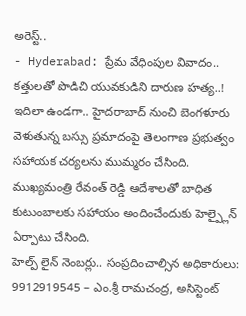అరెస్ట్..
- Hyderabad: ప్రేమ వేధింపుల వివాదం.. కత్తులతో పొడిచి యువకుడిని దారుణ హత్య..!
ఇదిలా ఉండగా.. హైదరాబాద్ నుంచి బెంగళూరు వెళుతున్న బస్సు ప్రమాదంపై తెలంగాణ ప్రభుత్వం సహాయక చర్యలను ముమ్మరం చేసింది. ముఖ్యమంత్రి రేవంత్ రెడ్డి ఆదేశాలతో బాధిత కుటుంబాలకు సహాయం అందించేందుకు హెల్ప్లైన్ ఏర్పాటు చేసింది.
హెల్ప్ లైన్ నెంబర్లు.. సంప్రదించాల్సిన అధికారులు:
9912919545 – ఎం.శ్రీ రామచంద్ర, అసిస్టెంట్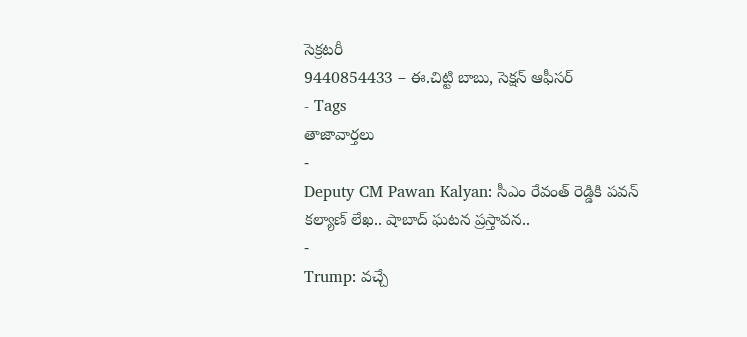సెక్రటరీ
9440854433 – ఈ.చిట్టి బాబు, సెక్షన్ ఆఫీసర్
- Tags
తాజావార్తలు
-
Deputy CM Pawan Kalyan: సీఎం రేవంత్ రెడ్డికి పవన్ కల్యాణ్ లేఖ.. షాబాద్ ఘటన ప్రస్తావన..
-
Trump: వచ్చే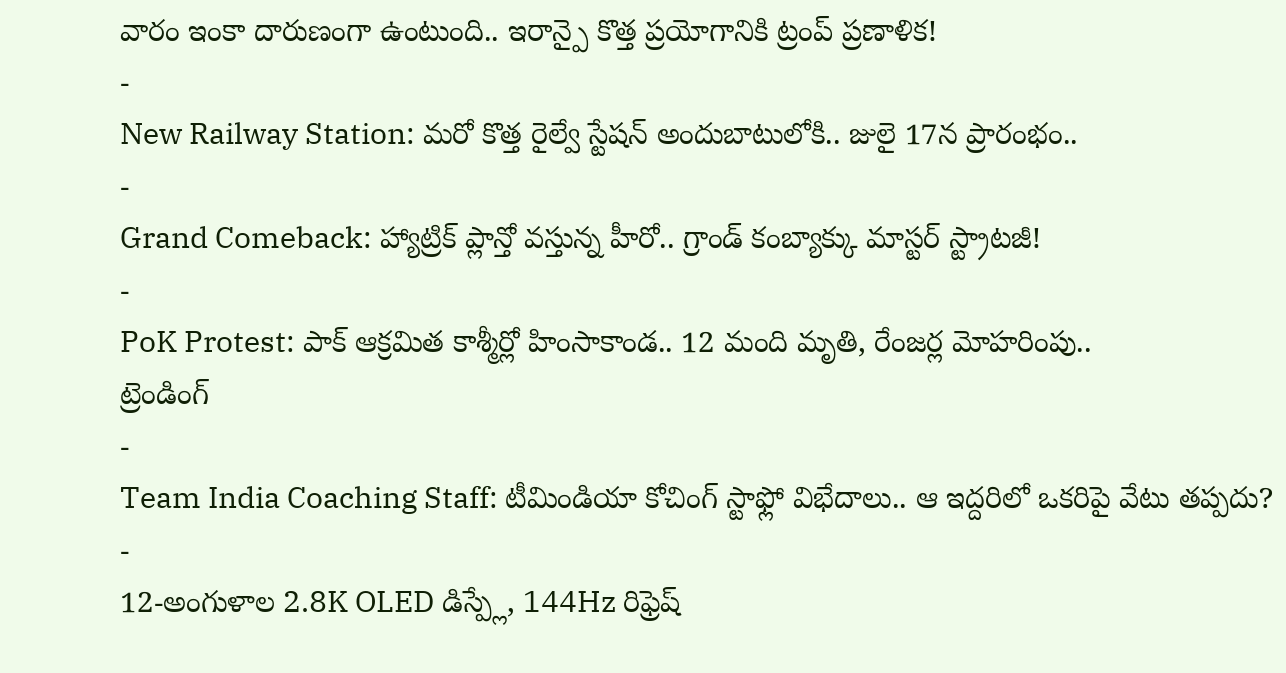వారం ఇంకా దారుణంగా ఉంటుంది.. ఇరాన్పై కొత్త ప్రయోగానికి ట్రంప్ ప్రణాళిక!
-
New Railway Station: మరో కొత్త రైల్వే స్టేషన్ అందుబాటులోకి.. జులై 17న ప్రారంభం..
-
Grand Comeback: హ్యాట్రిక్ ప్లాన్తో వస్తున్న హీరో.. గ్రాండ్ కంబ్యాక్కు మాస్టర్ స్ట్రాటజీ!
-
PoK Protest: పాక్ ఆక్రమిత కాశ్మీర్లో హింసాకాండ.. 12 మంది మృతి, రేంజర్ల మోహరింపు..
ట్రెండింగ్
-
Team India Coaching Staff: టీమిండియా కోచింగ్ స్టాఫ్లో విభేదాలు.. ఆ ఇద్దరిలో ఒకరిపై వేటు తప్పదు?
-
12-అంగుళాల 2.8K OLED డిస్ప్లే, 144Hz రిఫ్రెష్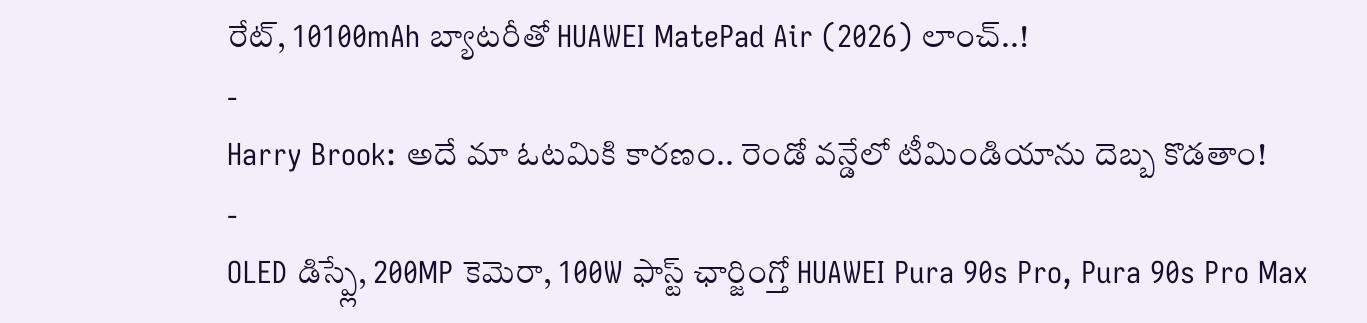రేట్, 10100mAh బ్యాటరీతో HUAWEI MatePad Air (2026) లాంచ్..!
-
Harry Brook: అదే మా ఓటమికి కారణం.. రెండో వన్డేలో టీమిండియాను దెబ్బ కొడతాం!
-
OLED డిస్ప్లే, 200MP కెమెరా, 100W ఫాస్ట్ ఛార్జింగ్తో HUAWEI Pura 90s Pro, Pura 90s Pro Max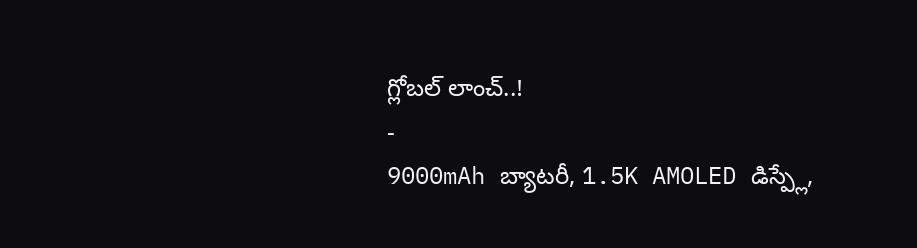గ్లోబల్ లాంచ్..!
-
9000mAh బ్యాటరీ, 1.5K AMOLED డిస్ప్లే,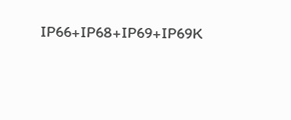IP66+IP68+IP69+IP69K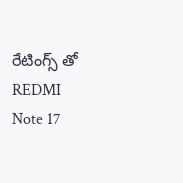రేటింగ్స్ తో REDMI Note 17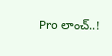Pro లాంచ్..!